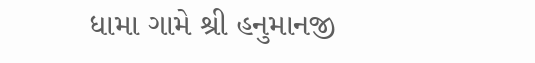ધામા ગામે શ્રી હનુમાનજી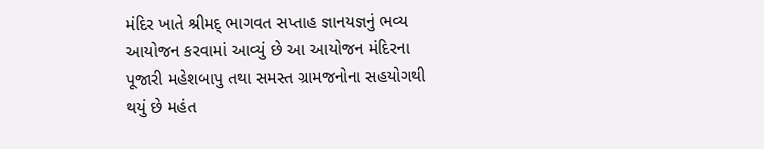મંદિર ખાતે શ્રીમદ્ ભાગવત સપ્તાહ જ્ઞાનયજ્ઞનું ભવ્ય આયોજન કરવામાં આવ્યું છે આ આયોજન મંદિરના પૂજારી મહેશબાપુ તથા સમસ્ત ગ્રામજનોના સહયોગથી થયું છે મહંત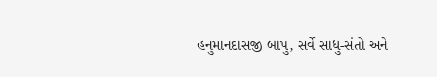હનુમાનદાસજી બાપુ, સર્વે સાધુ-સંતો અને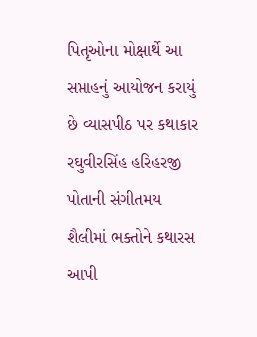પિતૃઓના મોક્ષાર્થે આ સપ્તાહનું આયોજન કરાયું છે વ્યાસપીઠ પર કથાકાર રઘુવીરસિંહ હરિહરજી પોતાની સંગીતમય શૈલીમાં ભક્તોને કથારસ આપી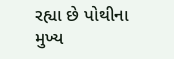રહ્યા છે પોથીના મુખ્ય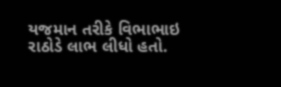યજમાન તરીકે વિભાભાઇ રાઠોડે લાભ લીધો હતો.